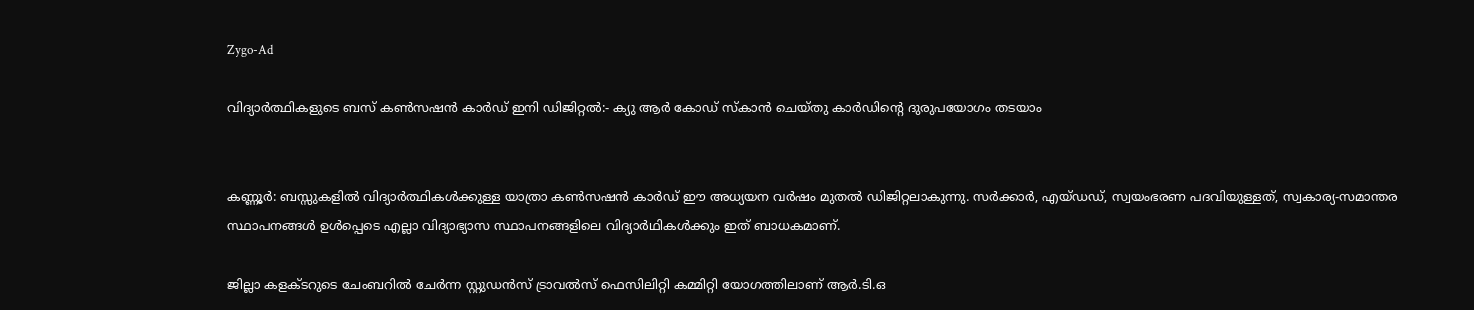Zygo-Ad

വിദ്യാർത്ഥികളുടെ ബസ് കൺസഷൻ കാർഡ് ഇനി ഡിജിറ്റൽ:- ക്യു ആർ കോഡ് സ്കാൻ ചെയ്തു കാർഡിന്റെ ദുരുപയോഗം തടയാം


കണ്ണൂർ: ബസ്സുകളിൽ വിദ്യാർത്ഥികൾക്കുള്ള യാത്രാ കൺസഷൻ കാർഡ് ഈ അധ്യയന വർഷം മുതൽ ഡിജിറ്റലാകുന്നു. സർക്കാർ, എയ്ഡഡ്, സ്വയംഭരണ പദവിയുള്ളത്, സ്വകാര്യ-സമാന്തര സ്ഥാപനങ്ങൾ ഉൾപ്പെടെ എല്ലാ വിദ്യാഭ്യാസ സ്ഥാപനങ്ങളിലെ വിദ്യാർഥികൾക്കും ഇത് ബാധകമാണ്.

ജില്ലാ കളക്ടറുടെ ചേംബറിൽ ചേർന്ന സ്റ്റുഡൻസ് ട്രാവൽസ് ഫെസിലിറ്റി കമ്മിറ്റി യോഗത്തിലാണ് ആർ.ടി.ഒ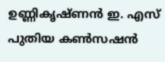ഉണ്ണികൃഷ്ണൻ ഇ. എസ് പുതിയ കൺസഷൻ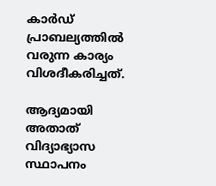കാർഡ് പ്രാബല്യത്തിൽ വരുന്ന കാര്യം വിശദീകരിച്ചത്.

ആദ്യമായി അതാത് വിദ്യാഭ്യാസ സ്ഥാപനം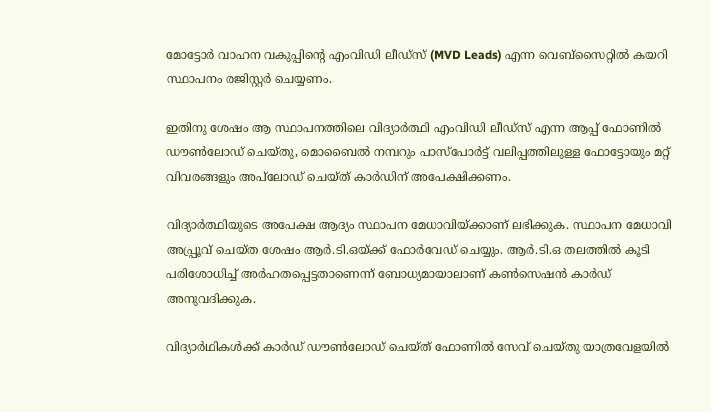മോട്ടോർ വാഹന വകുപ്പിന്റെ എംവിഡി ലീഡ്സ് (MVD Leads) എന്ന വെബ്സൈറ്റിൽ കയറി സ്ഥാപനം രജിസ്റ്റർ ചെയ്യണം.

ഇതിനു ശേഷം ആ സ്ഥാപനത്തിലെ വിദ്യാർത്ഥി എംവിഡി ലീഡ്സ് എന്ന ആപ്പ് ഫോണിൽ ഡൗൺലോഡ് ചെയ്തു, മൊബൈൽ നമ്പറും പാസ്പോർട്ട് വലിപ്പത്തിലുള്ള ഫോട്ടോയും മറ്റ് വിവരങ്ങളും അപ്‌ലോഡ് ചെയ്ത് കാർഡിന് അപേക്ഷിക്കണം.

വിദ്യാർത്ഥിയുടെ അപേക്ഷ ആദ്യം സ്ഥാപന മേധാവിയ്ക്കാണ് ലഭിക്കുക. സ്ഥാപന മേധാവി അപ്പ്രൂവ് ചെയ്ത ശേഷം ആർ.ടി.ഒയ്ക്ക് ഫോർവേഡ് ചെയ്യും. ആർ.ടി.ഒ തലത്തിൽ കൂടി പരിശോധിച്ച് അർഹതപ്പെട്ടതാണെന്ന് ബോധ്യമായാലാണ് കൺസെഷൻ കാർഡ് അനുവദിക്കുക.

വിദ്യാർഥികൾക്ക് കാർഡ് ഡൗൺലോഡ് ചെയ്ത് ഫോണിൽ സേവ് ചെയ്തു യാത്രവേളയിൽ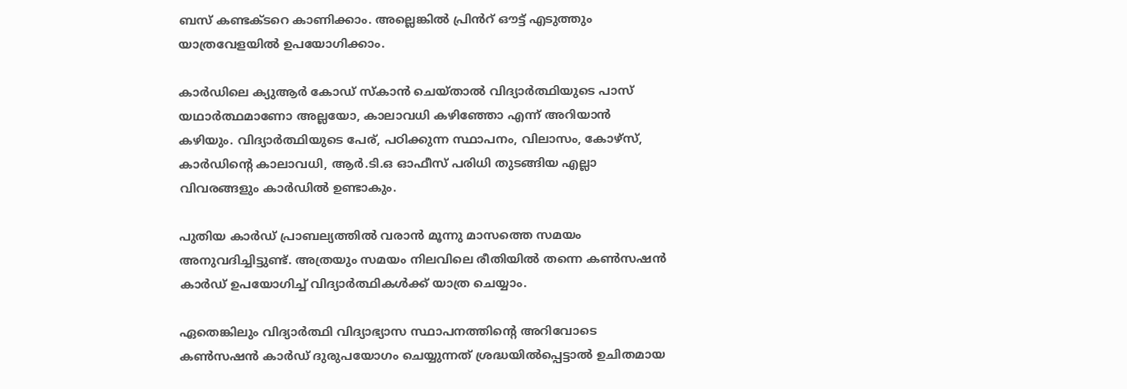ബസ് കണ്ടക്ടറെ കാണിക്കാം. അല്ലെങ്കിൽ പ്രിൻറ് ഔട്ട് എടുത്തും യാത്രവേളയിൽ ഉപയോഗിക്കാം.

കാർഡിലെ ക്യുആർ കോഡ് സ്കാൻ ചെയ്താൽ വിദ്യാർത്ഥിയുടെ പാസ് യഥാർത്ഥമാണോ അല്ലയോ, കാലാവധി കഴിഞ്ഞോ എന്ന് അറിയാൻ കഴിയും. വിദ്യാർത്ഥിയുടെ പേര്, പഠിക്കുന്ന സ്ഥാപനം, വിലാസം, കോഴ്സ്, കാർഡിന്റെ കാലാവധി, ആർ.ടി.ഒ ഓഫീസ് പരിധി തുടങ്ങിയ എല്ലാ വിവരങ്ങളും കാർഡിൽ ഉണ്ടാകും.

പുതിയ കാർഡ് പ്രാബല്യത്തിൽ വരാൻ മൂന്നു മാസത്തെ സമയം അനുവദിച്ചിട്ടുണ്ട്. അത്രയും സമയം നിലവിലെ രീതിയിൽ തന്നെ കൺസഷൻ കാർഡ് ഉപയോഗിച്ച് വിദ്യാർത്ഥികൾക്ക് യാത്ര ചെയ്യാം.

ഏതെങ്കിലും വിദ്യാർത്ഥി വിദ്യാഭ്യാസ സ്ഥാപനത്തിന്റെ അറിവോടെ കൺസഷൻ കാർഡ് ദുരുപയോഗം ചെയ്യുന്നത് ശ്രദ്ധയിൽപ്പെട്ടാൽ ഉചിതമായ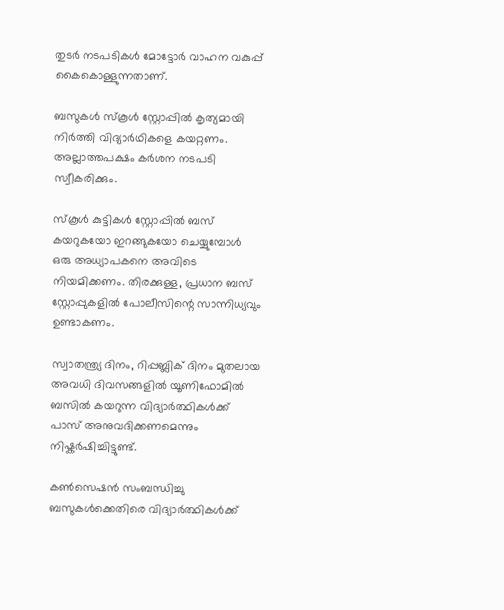തുടർ നടപടികൾ മോട്ടോർ വാഹന വകുപ്പ് കൈകൊള്ളുന്നതാണ്.

ബസുകൾ സ്കൂൾ സ്റ്റോപ്പിൽ കൃത്യമായി നിർത്തി വിദ്യാർഥികളെ കയറ്റണം. അല്ലാത്തപക്ഷം കർശന നടപടി സ്വീകരിക്കും.

സ്കൂൾ കുട്ടികൾ സ്റ്റോപ്പിൽ ബസ് കയറുകയോ ഇറങ്ങുകയോ ചെയ്യുമ്പോൾ ഒരു അധ്യാപകനെ അവിടെ നിയമിക്കണം. തിരക്കുള്ള, പ്രധാന ബസ് സ്റ്റോപ്പുകളിൽ പോലീസിന്റെ സാന്നിധ്യവും ഉണ്ടാകണം.

സ്വാതന്ത്ര്യ ദിനം, റിപ്പബ്ലിക് ദിനം മുതലായ അവധി ദിവസങ്ങളിൽ യൂണിഫോമിൽ ബസിൽ കയറുന്ന വിദ്യാർത്ഥികൾക്ക് പാസ് അനുവദിക്കണമെന്നും നിഷ്കർഷിച്ചിട്ടുണ്ട്.

കൺസെഷൻ സംബന്ധിച്ചു ബസുകൾക്കെതിരെ വിദ്യാർത്ഥികൾക്ക്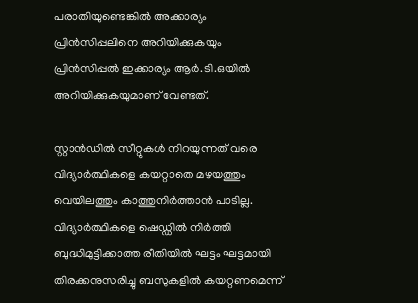പരാതിയുണ്ടെങ്കിൽ അക്കാര്യം പ്രിൻസിപ്പലിനെ അറിയിക്കുകയും പ്രിൻസിപ്പൽ ഇക്കാര്യം ആർ.ടി.ഒയിൽ അറിയിക്കുകയുമാണ് വേണ്ടത്.

സ്റ്റാൻഡിൽ സീറ്റുകൾ നിറയുന്നത് വരെ വിദ്യാർത്ഥികളെ കയറ്റാതെ മഴയത്തും വെയിലത്തും കാത്തുനിർത്താൻ പാടില്ല. വിദ്യാർത്ഥികളെ ഷെഡ്ഡിൽ നിർത്തി ബുദ്ധിമുട്ടിക്കാത്ത രീതിയിൽ ഘട്ടം ഘട്ടമായി തിരക്കനുസരിച്ചു ബസുകളിൽ കയറ്റണമെന്ന്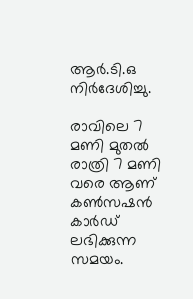ആർ.ടി.ഒ നിർദേശിച്ചു.

രാവിലെ 7 മണി മുതൽ രാത്രി 7 മണി വരെ ആണ് കൺസഷൻ കാർഡ് ലഭിക്കുന്ന സമയം.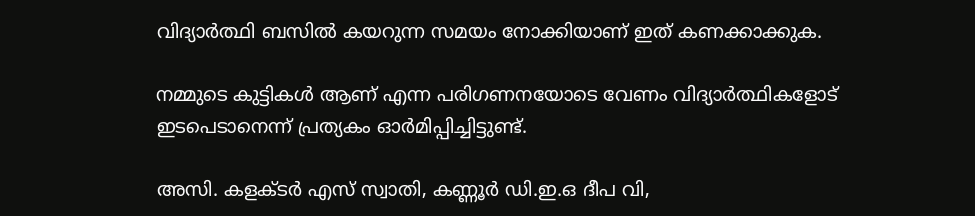വിദ്യാർത്ഥി ബസിൽ കയറുന്ന സമയം നോക്കിയാണ് ഇത്‌ കണക്കാക്കുക.

നമ്മുടെ കുട്ടികൾ ആണ് എന്ന പരിഗണനയോടെ വേണം വിദ്യാർത്ഥികളോട് ഇടപെടാനെന്ന് പ്രത്യകം ഓർമിപ്പിച്ചിട്ടുണ്ട്.

അസി. കളക്ടർ എസ് സ്വാതി, കണ്ണൂർ ഡി.ഇ.ഒ ദീപ വി,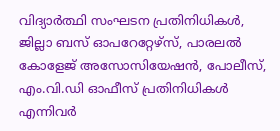വിദ്യാർത്ഥി സംഘടന പ്രതിനിധികൾ, ജില്ലാ ബസ് ഓപറേറ്റേഴ്സ്, പാരലൽ കോളേജ് അസോസിയേഷൻ, പോലീസ്, എം.വി.ഡി ഓഫീസ് പ്രതിനിധികൾ എന്നിവർ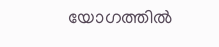യോഗത്തിൽ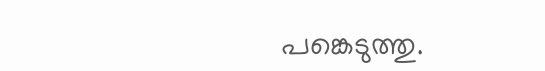പങ്കെടുത്തു.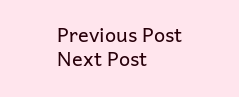Previous Post Next Post